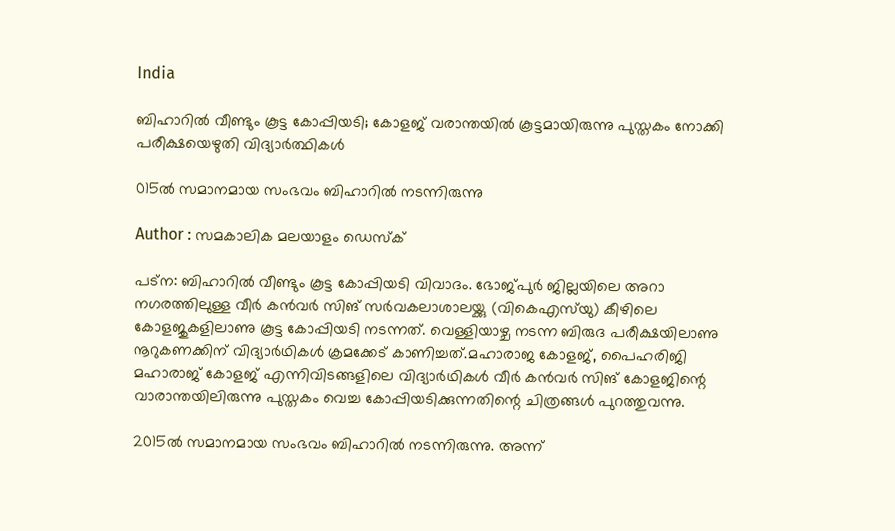India

ബിഹാറില്‍ വീണ്ടും കൂട്ട കോപ്പിയടി; കോളജ് വരാന്തയില്‍ കൂട്ടമായിരുന്നു പുസ്തകം നോക്കി പരീക്ഷയെഴുതി വിദ്യാര്‍ത്ഥികള്‍

015ല്‍ സമാനമായ സംഭവം ബിഹാറില്‍ നടന്നിരുന്നു

Author : സമകാലിക മലയാളം ഡെസ്ക്

പട്‌ന: ബിഹാറില്‍ വീണ്ടും കൂട്ട കോപ്പിയടി വിവാദം. ഭോജ്പുര്‍ ജില്ലയിലെ അറാ നഗരത്തിലുള്ള വീര്‍ കന്‍വര്‍ സിങ് സര്‍വകലാശാലയ്ക്കു (വികെഎസ്‌യു) കീഴിലെ കോളജുകളിലാണു കൂട്ട കോപ്പിയടി നടന്നത്. വെള്ളിയാഴ്ച നടന്ന ബിരുദ പരീക്ഷയിലാണു നൂറുകണക്കിന് വിദ്യാര്‍ഥികള്‍ ക്രമക്കേട് കാണിച്ചത്.മഹാരാജ കോളജ്, പൈഹരിജി മഹാരാജ് കോളജ് എന്നിവിടങ്ങളിലെ വിദ്യാര്‍ഥികള്‍ വീര്‍ കന്‍വര്‍ സിങ് കോളജിന്റെ വാരാന്തയിലിരുന്നു പുസ്തകം വെച്ച കോപ്പിയടിക്കുന്നതിന്റെ ചിത്രങ്ങള്‍ പുറത്തുവന്നു.

2015ല്‍ സമാനമായ സംഭവം ബിഹാറില്‍ നടന്നിരുന്നു. അന്ന്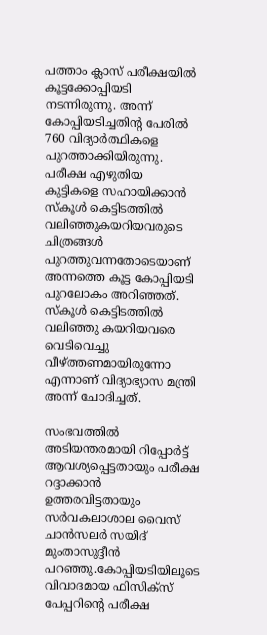പത്താം ക്ലാസ് പരീക്ഷയില്‍ കൂട്ടക്കോപ്പിയടി നടന്നിരുന്നു. അന്ന് കോപ്പിയടിച്ചതിന്റ പേരില്‍ 760 വിദ്യാര്‍ത്ഥികളെ പുറത്താക്കിയിരുന്നു. പരീക്ഷ എഴുതിയ കുട്ടികളെ സഹായിക്കാന്‍ സ്‌കൂള്‍ കെട്ടിടത്തില്‍ വലിഞ്ഞുകയറിയവരുടെ ചിത്രങ്ങള്‍ പുറത്തുവന്നതോടെയാണ് അന്നത്തെ കൂട്ട കോപ്പിയടി പുറലോകം അറിഞ്ഞത്. സ്‌കൂള്‍ കെട്ടിടത്തില്‍ വലിഞ്ഞു കയറിയവരെ വെടിവെച്ചു വീഴ്ത്തണമായിരുന്നോ എന്നാണ് വിദ്യാഭ്യാസ മന്ത്രി അന്ന് ചോദിച്ചത്.

സംഭവത്തില്‍ അടിയന്തരമായി റിപ്പോര്‍ട്ട് ആവശ്യപ്പെട്ടതായും പരീക്ഷ റദ്ദാക്കാന്‍ ഉത്തരവിട്ടതായും സര്‍വകലാശാല വൈസ് ചാന്‍സലര്‍ സയിദ് മുംതാസുദ്ദീന്‍ പറഞ്ഞു.കോപ്പിയടിയിലൂടെ വിവാദമായ ഫിസിക്‌സ് പേപ്പറിന്റെ പരീക്ഷ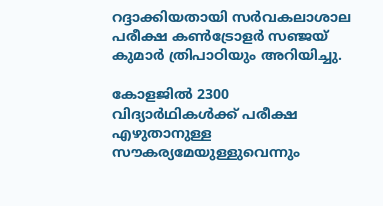റദ്ദാക്കിയതായി സര്‍വകലാശാല പരീക്ഷ കണ്‍ട്രോളര്‍ സഞ്ജയ് കുമാര്‍ ത്രിപാഠിയും അറിയിച്ചു.

കോളജില്‍ 2300 വിദ്യാര്‍ഥികള്‍ക്ക് പരീക്ഷ എഴുതാനുള്ള സൗകര്യമേയുള്ളുവെന്നും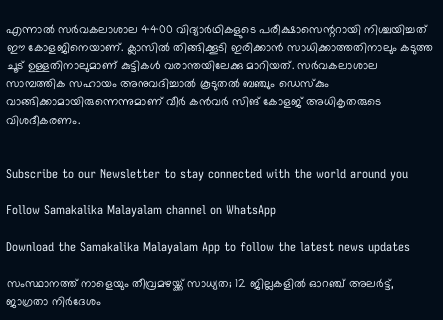എന്നാല്‍ സര്‍വകലാശാല 4400 വിദ്യാര്‍ഥികളുടെ പരീക്ഷാസെന്ററായി നിശ്ചയിച്ചത് ഈ കോളജിനെയാണ്. ക്ലാസില്‍ തിങ്ങിക്കൂടി ഇരിക്കാന്‍ സാധിക്കാത്തതിനാലും കടുത്ത ചൂട് ഉള്ളതിനാലുമാണ് കുട്ടികള്‍ വരാന്തയിലേക്കു മാറിയത്. സര്‍വകലാശാല സാമ്പത്തിക സഹായം അനുവദിച്ചാല്‍ കൂടുതല്‍ ബഞ്ചും ഡെസ്‌കും വാങ്ങിക്കാമായിരുന്നെന്നുമാണ് വീര്‍ കന്‍വര്‍ സിങ് കോളജ് അധികൃതരുടെ വിശദീകരണം.


Subscribe to our Newsletter to stay connected with the world around you

Follow Samakalika Malayalam channel on WhatsApp

Download the Samakalika Malayalam App to follow the latest news updates

സംസ്ഥാനത്ത് നാളെയും തീവ്രമഴയ്ക്ക് സാധ്യത; 12 ജില്ലകളില്‍ ഓറഞ്ച് അലര്‍ട്ട്, ജാഗ്രതാ നിര്‍ദേശം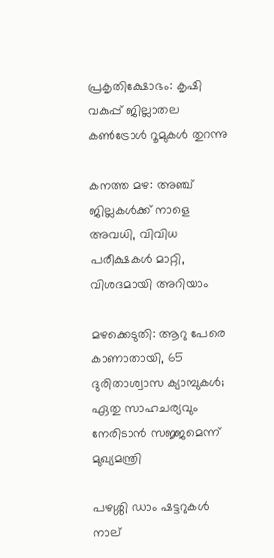പ്രകൃതിക്ഷോഭം: കൃഷി വകുപ്പ് ജില്ലാതല കൺട്രോൾ റൂമുകൾ തുറന്നു

കനത്ത മഴ: അഞ്ച് ജില്ലകൾക്ക് നാളെ അവധി, വിവിധ പരീക്ഷകൾ മാറ്റി, വിശദമായി അറിയാം

മഴക്കെടുതി: ആറു പേരെ കാണാതായി, 65 ദുരിതാശ്വാസ ക്യാമ്പുകള്‍; ഏതു സാഹചര്യവും നേരിടാൻ സജ്ജമെന്ന് മുഖ്യമന്ത്രി

പഴശ്ശി ഡാം ഷട്ടറുകള്‍ നാല്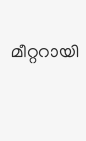മീറ്ററായി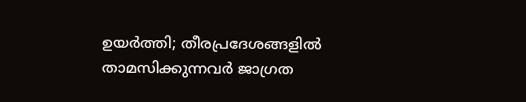ഉയര്‍ത്തി; തീരപ്രദേശങ്ങളില്‍ താമസിക്കുന്നവര്‍ ജാഗ്രത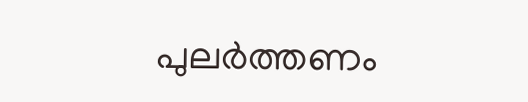പുലർത്തണം